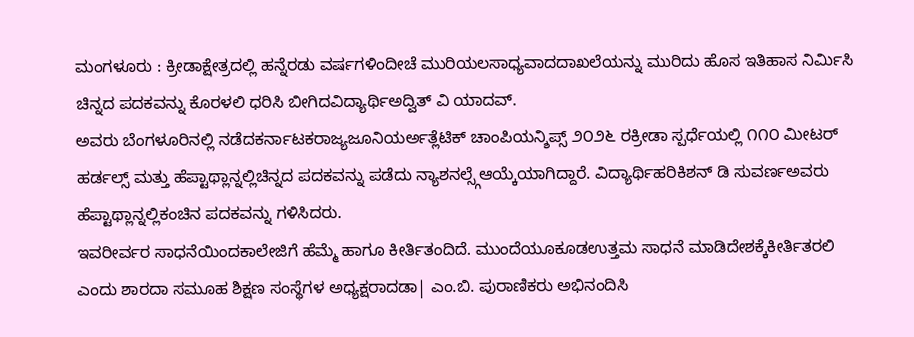ಮಂಗಳೂರು : ಕ್ರೀಡಾಕ್ಷೇತ್ರದಲ್ಲಿ ಹನ್ನೆರಡು ವರ್ಷಗಳಿಂದೀಚೆ ಮುರಿಯಲಸಾಧ್ಯವಾದದಾಖಲೆಯನ್ನು ಮುರಿದು ಹೊಸ ಇತಿಹಾಸ ನಿರ್ಮಿಸಿ ಚಿನ್ನದ ಪದಕವನ್ನು ಕೊರಳಲಿ ಧರಿಸಿ ಬೀಗಿದವಿದ್ಯಾರ್ಥಿಅದ್ವಿತ್ ವಿ ಯಾದವ್.
ಅವರು ಬೆಂಗಳೂರಿನಲ್ಲಿ ನಡೆದಕರ್ನಾಟಕರಾಜ್ಯಜೂನಿಯರ್ಅತ್ಲೆಟಿಕ್ ಚಾಂಪಿಯನ್ಶಿಪ್ಸ್ ೨೦೨೬ ರಕ್ರೀಡಾ ಸ್ಪರ್ಧೆಯಲ್ಲಿ ೧೧೦ ಮೀಟರ್ ಹರ್ಡಲ್ಸ್ ಮತ್ತು ಹೆಪ್ಟಾಥ್ಲಾನ್ನಲ್ಲಿಚಿನ್ನದ ಪದಕವನ್ನು ಪಡೆದು ನ್ಯಾಶನಲ್ಸ್ಗೆಆಯ್ಕೆಯಾಗಿದ್ದಾರೆ. ವಿದ್ಯಾರ್ಥಿಹರಿಕಿಶನ್ ಡಿ ಸುವರ್ಣಅವರು ಹೆಪ್ಟಾಥ್ಲಾನ್ನಲ್ಲಿಕಂಚಿನ ಪದಕವನ್ನು ಗಳಿಸಿದರು.
ಇವರೀರ್ವರ ಸಾಧನೆಯಿಂದಕಾಲೇಜಿಗೆ ಹೆಮ್ಮೆ ಹಾಗೂ ಕೀರ್ತಿತಂದಿದೆ. ಮುಂದೆಯೂಕೂಡಉತ್ತಮ ಸಾಧನೆ ಮಾಡಿದೇಶಕ್ಕೆಕೀರ್ತಿತರಲಿ ಎಂದು ಶಾರದಾ ಸಮೂಹ ಶಿಕ್ಷಣ ಸಂಸ್ಥೆಗಳ ಅಧ್ಯಕ್ಷರಾದಡಾ| ಎಂ.ಬಿ. ಪುರಾಣಿಕರು ಅಭಿನಂದಿಸಿ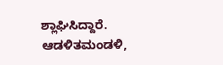ಶ್ಲಾಘಿಸಿದ್ದಾರೆ.
ಆಡಳಿತಮಂಡಳಿ,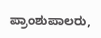ಪ್ರಾಂಶುಪಾಲರು,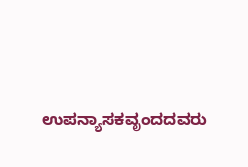ಉಪನ್ಯಾಸಕವೃಂದದವರು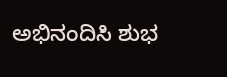ಅಭಿನಂದಿಸಿ ಶುಭ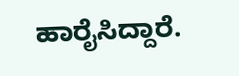ಹಾರೈಸಿದ್ದಾರೆ.